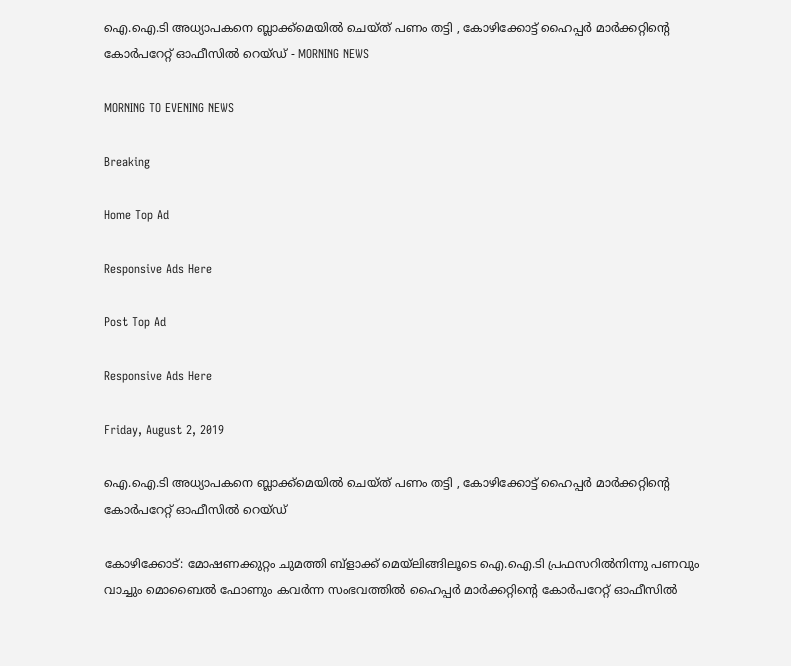ഐ.ഐ.ടി അധ്യാപകനെ ബ്ലാക്ക്‌മെയില്‍ ചെയ്‌ത് പണം തട്ടി , കോഴിക്കോട്ട്‌ ഹൈപ്പര്‍ മാര്‍ക്കറ്റിന്റെ കോര്‍പറേറ്റ്‌ ഓഫീസില്‍ റെയ്‌ഡ്‌ - MORNING NEWS

MORNING TO EVENING NEWS

Breaking

Home Top Ad

Responsive Ads Here

Post Top Ad

Responsive Ads Here

Friday, August 2, 2019

ഐ.ഐ.ടി അധ്യാപകനെ ബ്ലാക്ക്‌മെയില്‍ ചെയ്‌ത് പണം തട്ടി , കോഴിക്കോട്ട്‌ ഹൈപ്പര്‍ മാര്‍ക്കറ്റിന്റെ കോര്‍പറേറ്റ്‌ ഓഫീസില്‍ റെയ്‌ഡ്‌

കോഴിക്കോട്‌: മോഷണക്കുറ്റം ചുമത്തി ബ്‌ളാക്ക്‌ മെയ്‌ലിങ്ങിലൂടെ ഐ.ഐ.ടി പ്രഫസറില്‍നിന്നു പണവും വാച്ചും മൊബൈല്‍ ഫോണും കവര്‍ന്ന സംഭവത്തില്‍ ഹൈപ്പര്‍ മാര്‍ക്കറ്റിന്റെ കോര്‍പറേറ്റ്‌ ഓഫീസില്‍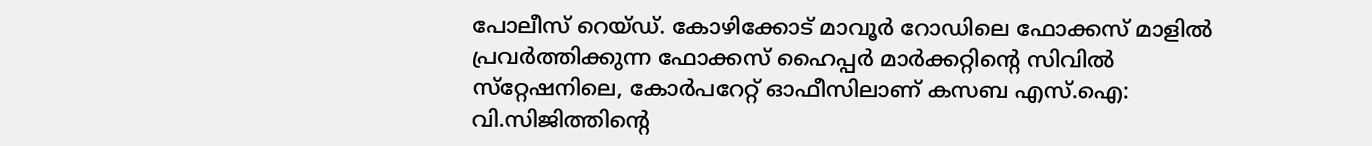പോലീസ്‌ റെയ്‌ഡ്‌. കോഴിക്കോട്‌ മാവൂര്‍ റോഡിലെ ഫോക്കസ്‌ മാളില്‍ പ്രവര്‍ത്തിക്കുന്ന ഫോക്കസ്‌ ഹൈപ്പര്‍ മാര്‍ക്കറ്റിന്റെ സിവില്‍ സ്‌റ്റേഷനിലെ, കോര്‍പറേറ്റ്‌ ഓഫീസിലാണ്‌ കസബ എസ്‌.ഐ: വി.സിജിത്തിന്റെ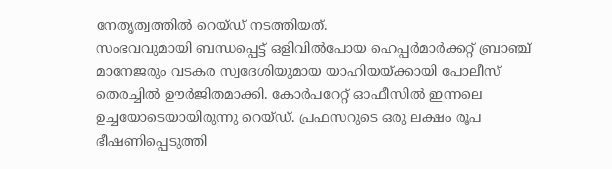നേതൃത്വത്തില്‍ റെയ്‌ഡ്‌ നടത്തിയത്‌.
സംഭവവുമായി ബന്ധപ്പെട്ട്‌ ഒളിവില്‍പോയ ഹെപ്പര്‍മാര്‍ക്കറ്റ്‌ ബ്രാഞ്ച്‌ മാനേജരും വടകര സ്വദേശിയുമായ യാഹിയയ്‌ക്കായി പോലീസ്‌ തെരച്ചില്‍ ഊര്‍ജിതമാക്കി. കോര്‍പറേറ്റ്‌ ഓഫീസില്‍ ഇന്നലെ ഉച്ചയോടെയായിരുന്നു റെയ്‌ഡ്‌. പ്രഫസറുടെ ഒരു ലക്ഷം രൂപ ഭീഷണിപ്പെടുത്തി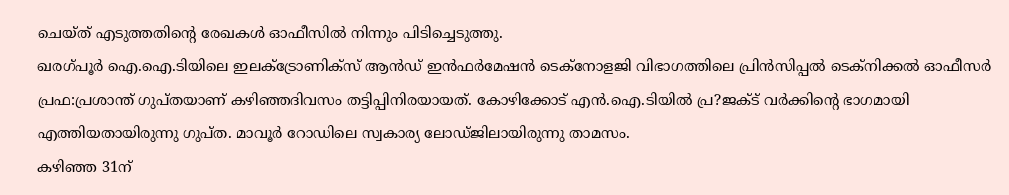ചെയ്‌ത്‌ എടുത്തതിന്റെ രേഖകള്‍ ഓഫീസില്‍ നിന്നും പിടിച്ചെടുത്തു.
ഖരഗ്‌പൂര്‍ ഐ.ഐ.ടിയിലെ ഇലക്‌ട്രോണിക്‌സ്‌ ആന്‍ഡ്‌ ഇന്‍ഫര്‍മേഷന്‍ ടെക്‌നോളജി വിഭാഗത്തിലെ പ്രിന്‍സിപ്പല്‍ ടെക്‌നിക്കല്‍ ഓഫീസര്‍ പ്രഫ:പ്രശാന്ത്‌ ഗുപ്‌തയാണ്‌ കഴിഞ്ഞദിവസം തട്ടിപ്പിനിരയായത്‌. കോഴിക്കോട്‌ എന്‍.ഐ.ടിയില്‍ പ്ര?ജക്‌ട്‌ വര്‍ക്കിന്റെ ഭാഗമായി എത്തിയതായിരുന്നു ഗുപ്‌ത. മാവൂര്‍ റോഡിലെ സ്വകാര്യ ലോഡ്‌ജിലായിരുന്നു താമസം.
കഴിഞ്ഞ 31ന്‌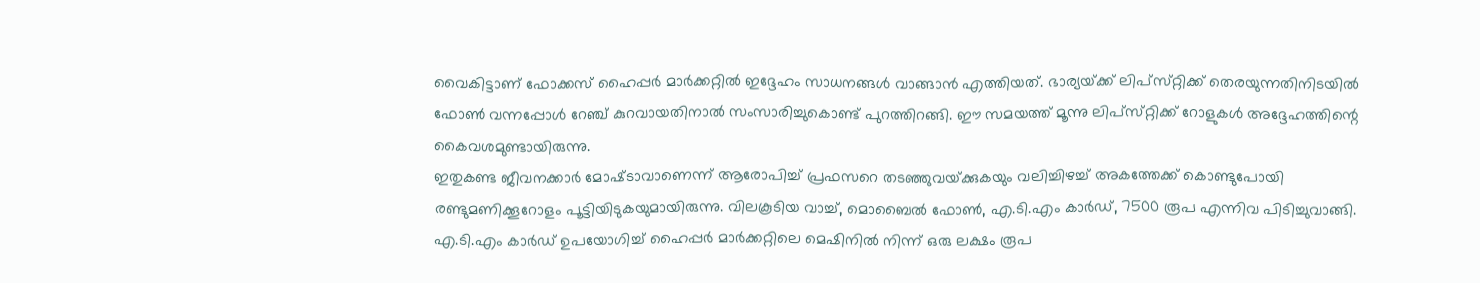വൈകിട്ടാണ്‌ ഫോക്കസ്‌ ഹൈപ്പര്‍ മാര്‍ക്കറ്റില്‍ ഇദ്ദേഹം സാധനങ്ങള്‍ വാങ്ങാന്‍ എത്തിയത്‌. ഭാര്യയ്‌ക്ക്‌ ലിപ്‌സ്‌റ്റിക്ക്‌ തെരയുന്നതിനിടയില്‍ ഫോണ്‍ വന്നപ്പോള്‍ റേഞ്ച്‌ കുറവായതിനാല്‍ സംസാരിച്ചുകൊണ്ട്‌ പുറത്തിറങ്ങി. ഈ സമയത്ത്‌ മൂന്നു ലിപ്‌സ്‌റ്റിക്ക്‌ റോളുകള്‍ അദ്ദേഹത്തിന്റെ കൈവശമുണ്ടായിരുന്നു.
ഇതുകണ്ട ജീവനക്കാര്‍ മോഷ്‌ടാവാണെന്ന്‌ ആരോപിച്ച്‌ പ്രഫസറെ തടഞ്ഞുവയ്‌ക്കുകയും വലിച്ചിഴച്ച്‌ അകത്തേക്ക്‌ കൊണ്ടുപോയി രണ്ടുമണിക്കൂറോളം പൂട്ടിയിടുകയുമായിരുന്നു. വിലകൂടിയ വാച്ച്‌, മൊബൈല്‍ ഫോണ്‍, എ.ടി.എം കാര്‍ഡ്‌, 7500 രൂപ എന്നിവ പിടിച്ചുവാങ്ങി. എ.ടി.എം കാര്‍ഡ്‌ ഉപയോഗിച്ച്‌ ഹൈപ്പര്‍ മാര്‍ക്കറ്റിലെ മെഷിനില്‍ നിന്ന്‌ ഒരു ലക്ഷം രൂപ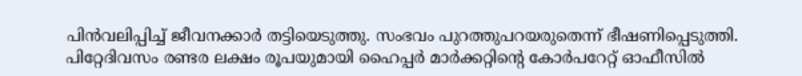പിന്‍വലിപ്പിച്ച്‌ ജീവനക്കാര്‍ തട്ടിയെടുത്തു. സംഭവം പുറത്തുപറയരുതെന്ന്‌ ഭീഷണിപ്പെടുത്തി.
പിറ്റേദിവസം രണ്ടര ലക്ഷം രൂപയുമായി ഹൈപ്പര്‍ മാര്‍ക്കറ്റിന്റെ കോര്‍പറേറ്റ്‌ ഓഫീസില്‍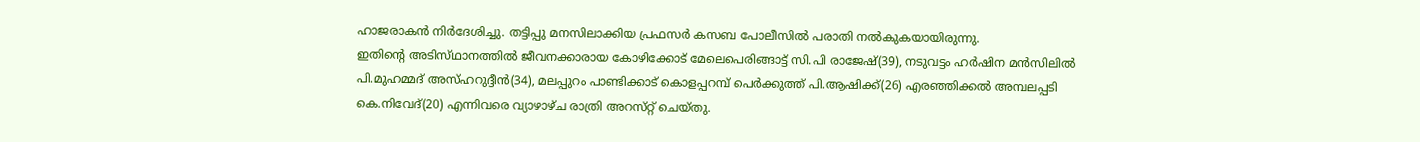ഹാജരാകന്‍ നിര്‍ദേശിച്ചു. തട്ടിപ്പു മനസിലാക്കിയ പ്രഫസര്‍ കസബ പോലീസില്‍ പരാതി നല്‍കുകയായിരുന്നു.
ഇതിന്റെ അടിസ്‌ഥാനത്തില്‍ ജീവനക്കാരായ കോഴിക്കോട്‌ മേലെപെരിങ്ങാട്ട്‌ സി.പി രാജേഷ്‌(39), നടുവട്ടം ഹര്‍ഷിന മന്‍സിലില്‍ പി.മുഹമ്മദ്‌ അസ്‌ഹറുദ്ദീന്‍(34), മലപ്പുറം പാണ്ടിക്കാട്‌ കൊളപ്പറമ്പ്‌ പെര്‍ക്കുത്ത്‌ പി.ആഷിക്ക്‌(26) എരഞ്ഞിക്കല്‍ അമ്പലപ്പടി കെ.നിവേദ്‌(20) എന്നിവരെ വ്യാഴാഴ്‌ച രാത്രി അറസ്‌റ്റ്‌ ചെയ്‌തു.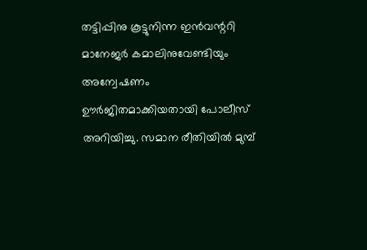തട്ടിപ്പിനു കൂട്ടുനിന്ന ഇന്‍വന്ററി മാനേജര്‍ കമാലിനുവേണ്ടിയും അന്വേഷണം ഊര്‍ജിതമാക്കിയതായി പോലീസ്‌ അറിയിച്ചു. സമാന രീതിയില്‍ മുമ്പ്‌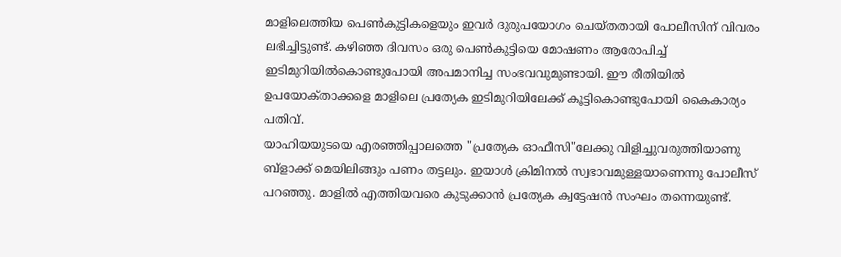മാളിലെത്തിയ പെണ്‍കുട്ടികളെയും ഇവര്‍ ദുരുപയോഗം ചെയ്‌തതായി പോലീസിന്‌ വിവരം ലഭിച്ചിട്ടുണ്ട്‌. കഴിഞ്ഞ ദിവസം ഒരു പെണ്‍കുട്ടിയെ മോഷണം ആരോപിച്ച്‌ ഇടിമുറിയില്‍കൊണ്ടുപോയി അപമാനിച്ച സംഭവവുമുണ്ടായി. ഈ രീതിയില്‍ ഉപയോക്‌താക്കളെ മാളിലെ പ്രത്യേക ഇടിമുറിയിലേക്ക്‌ കൂട്ടികൊണ്ടുപോയി കൈകാര്യം പതിവ്‌.
യാഹിയയുടയെ എരഞ്ഞിപ്പാലത്തെ "പ്രത്യേക ഓഫീസി"ലേക്കു വിളിച്ചുവരുത്തിയാണു ബ്‌ളാക്ക്‌ മെയിലിങ്ങും പണം തട്ടലും. ഇയാള്‍ ക്രിമിനല്‍ സ്വഭാവമുള്ളയാണെന്നു പോലീസ്‌ പറഞ്ഞു. മാളില്‍ എത്തിയവരെ കുടുക്കാന്‍ പ്രത്യേക ക്വട്ടേഷന്‍ സംഘം തന്നെയുണ്ട്‌.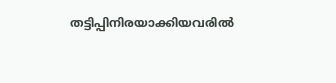തട്ടിപ്പിനിരയാക്കിയവരില്‍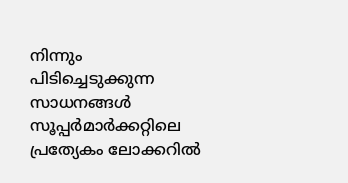നിന്നും പിടിച്ചെടുക്കുന്ന സാധനങ്ങള്‍ സൂപ്പര്‍മാര്‍ക്കറ്റിലെ പ്രത്യേകം ലോക്കറില്‍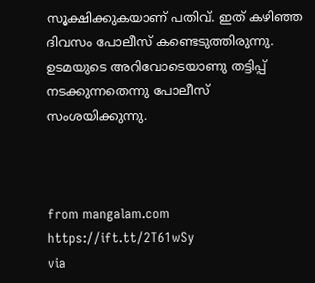സൂക്ഷിക്കുകയാണ്‌ പതിവ്‌. ഇത്‌ കഴിഞ്ഞ ദിവസം പോലീസ്‌ കണ്ടെടുത്തിരുന്നു. ഉടമയുടെ അറിവോടെയാണു തട്ടിപ്പ്‌ നടക്കുന്നതെന്നു പോലീസ്‌ സംശയിക്കുന്നു.



from mangalam.com https://ift.tt/2T61wSy
via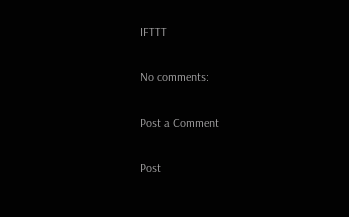IFTTT

No comments:

Post a Comment

Post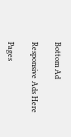Bottom Ad

Responsive Ads Here

Pages